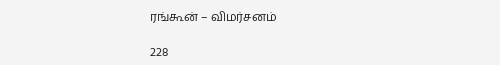ரங்கூன் – விமர்சனம்

228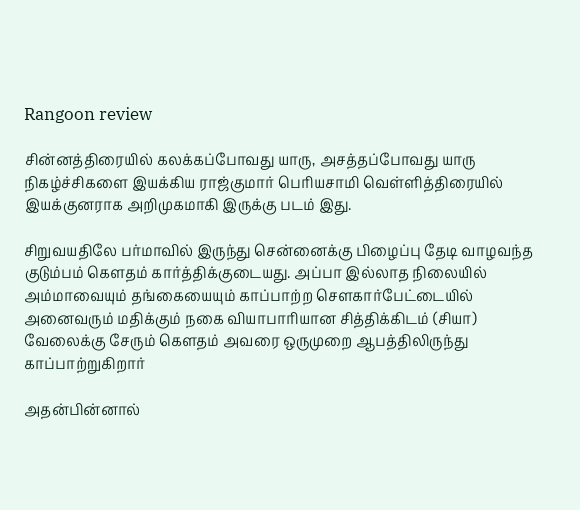Rangoon review

சின்னத்திரையில் கலக்கப்போவது யாரு, அசத்தப்போவது யாரு நிகழ்ச்சிகளை இயக்கிய ராஜ்குமார் பெரியசாமி வெள்ளித்திரையில் இயக்குனராக அறிமுகமாகி இருக்கு படம் இது.

சிறுவயதிலே பர்மாவில் இருந்து சென்னைக்கு பிழைப்பு தேடி வாழவந்த குடும்பம் கௌதம் கார்த்திக்குடையது. அப்பா இல்லாத நிலையில் அம்மாவையும் தங்கையையும் காப்பாற்ற சௌகார்பேட்டையில் அனைவரும் மதிக்கும் நகை வியாபாரியான சித்திக்கிடம் (சியா) வேலைக்கு சேரும் கௌதம் அவரை ஒருமுறை ஆபத்திலிருந்து காப்பாற்றுகிறார்

அதன்பின்னால்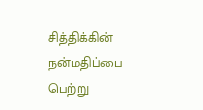சித்திக்கின் நன்மதிப்பை பெற்று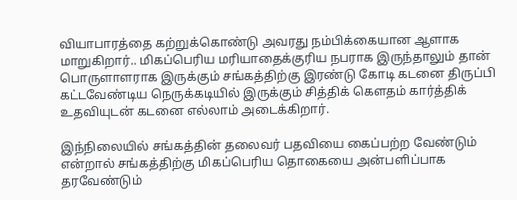வியாபாரத்தை கற்றுக்கொண்டு அவரது நம்பிக்கையான ஆளாக மாறுகிறார்.. மிகப்பெரிய மரியாதைக்குரிய நபராக இருந்தாலும் தான் பொருளாளராக இருக்கும் சங்கத்திற்கு இரண்டு கோடி கடனை திருப்பி கட்டவேண்டிய நெருக்கடியில் இருக்கும் சித்திக் கௌதம் கார்த்திக் உதவியுடன் கடனை எல்லாம் அடைக்கிறார்.

இந்நிலையில் சங்கத்தின் தலைவர் பதவியை கைப்பற்ற வேண்டும் என்றால் சங்கத்திற்கு மிகப்பெரிய தொகையை அன்பளிப்பாக தரவேண்டும்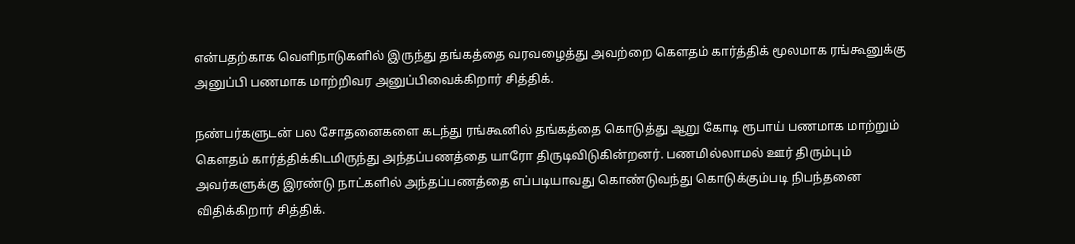என்பதற்காக வெளிநாடுகளில் இருந்து தங்கத்தை வரவழைத்து அவற்றை கௌதம் கார்த்திக் மூலமாக ரங்கூனுக்கு அனுப்பி பணமாக மாற்றிவர அனுப்பிவைக்கிறார் சித்திக்.

நண்பர்களுடன் பல சோதனைகளை கடந்து ரங்கூனில் தங்கத்தை கொடுத்து ஆறு கோடி ரூபாய் பணமாக மாற்றும் கௌதம் கார்த்திக்கிடமிருந்து அந்தப்பணத்தை யாரோ திருடிவிடுகின்றனர். பணமில்லாமல் ஊர் திரும்பும் அவர்களுக்கு இரண்டு நாட்களில் அந்தப்பணத்தை எப்படியாவது கொண்டுவந்து கொடுக்கும்படி நிபந்தனை விதிக்கிறார் சித்திக்.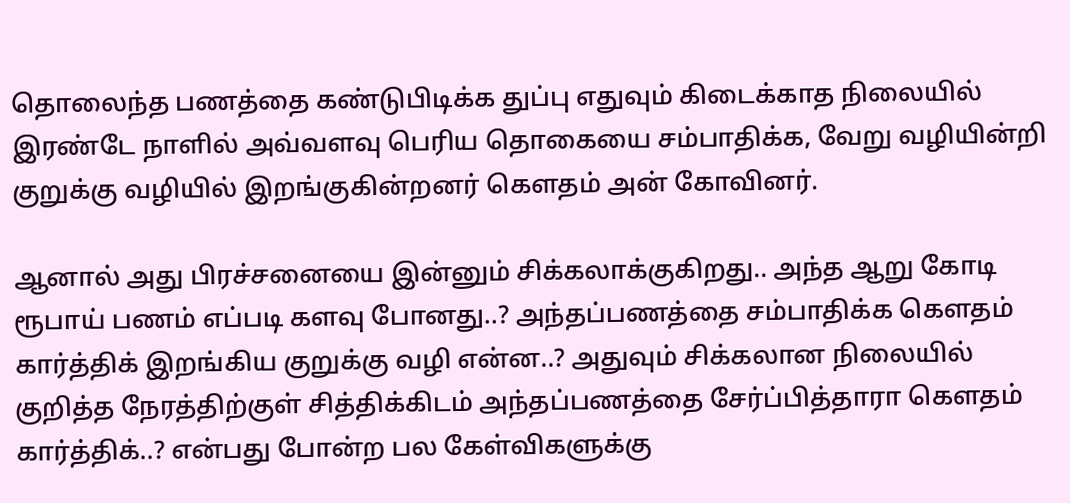தொலைந்த பணத்தை கண்டுபிடிக்க துப்பு எதுவும் கிடைக்காத நிலையில் இரண்டே நாளில் அவ்வளவு பெரிய தொகையை சம்பாதிக்க, வேறு வழியின்றி குறுக்கு வழியில் இறங்குகின்றனர் கௌதம் அன் கோவினர்.

ஆனால் அது பிரச்சனையை இன்னும் சிக்கலாக்குகிறது.. அந்த ஆறு கோடி ரூபாய் பணம் எப்படி களவு போனது..? அந்தப்பணத்தை சம்பாதிக்க கௌதம் கார்த்திக் இறங்கிய குறுக்கு வழி என்ன..? அதுவும் சிக்கலான நிலையில் குறித்த நேரத்திற்குள் சித்திக்கிடம் அந்தப்பணத்தை சேர்ப்பித்தாரா கௌதம் கார்த்திக்..? என்பது போன்ற பல கேள்விகளுக்கு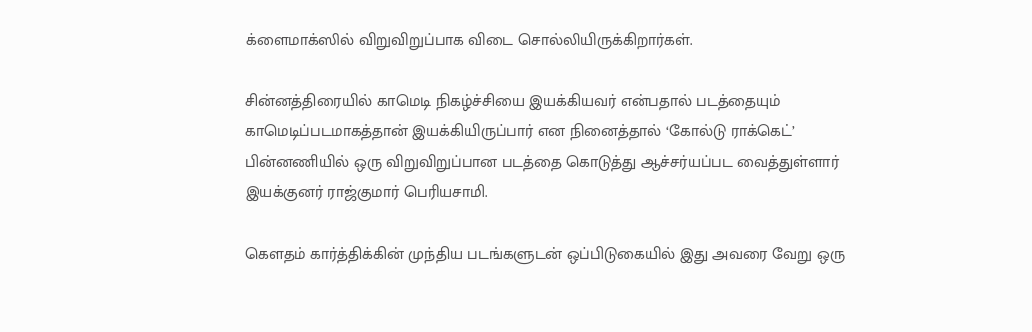க்ளைமாக்ஸில் விறுவிறுப்பாக விடை சொல்லியிருக்கிறார்கள்.

சின்னத்திரையில் காமெடி நிகழ்ச்சியை இயக்கியவர் என்பதால் படத்தையும் காமெடிப்படமாகத்தான் இயக்கியிருப்பார் என நினைத்தால் ‘கோல்டு ராக்கெட்’ பின்னணியில் ஒரு விறுவிறுப்பான படத்தை கொடுத்து ஆச்சர்யப்பட வைத்துள்ளார் இயக்குனர் ராஜ்குமார் பெரியசாமி.

கௌதம் கார்த்திக்கின் முந்திய படங்களுடன் ஒப்பிடுகையில் இது அவரை வேறு ஒரு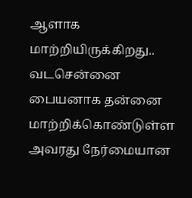ஆளாக மாற்றியிருக்கிறது.. வடசென்னை பையனாக தன்னை மாற்றிக்கொண்டுள்ள அவரது நேர்மையான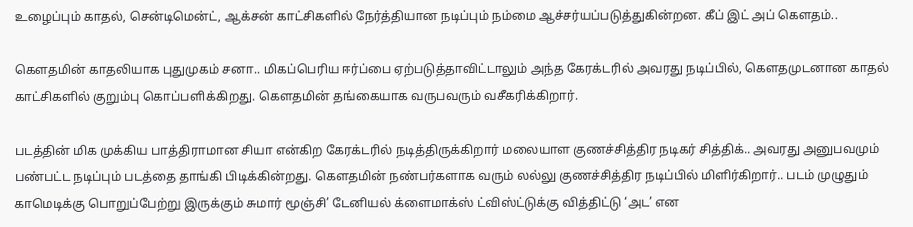உழைப்பும் காதல், சென்டிமென்ட், ஆக்சன் காட்சிகளில் நேர்த்தியான நடிப்பும் நம்மை ஆச்சர்யப்படுத்துகின்றன. கீப் இட் அப் கௌதம்..

கௌதமின் காதலியாக புதுமுகம் சனா.. மிகப்பெரிய ஈர்ப்பை ஏற்படுத்தாவிட்டாலும் அந்த கேரக்டரில் அவரது நடிப்பில், கௌதமுடனான காதல் காட்சிகளில் குறும்பு கொப்பளிக்கிறது. கௌதமின் தங்கையாக வருபவரும் வசீகரிக்கிறார்.

படத்தின் மிக முக்கிய பாத்திராமான சியா என்கிற கேரக்டரில் நடித்திருக்கிறார் மலையாள குணச்சித்திர நடிகர் சித்திக்.. அவரது அனுபவமும் பண்பட்ட நடிப்பும் படத்தை தாங்கி பிடிக்கின்றது. கௌதமின் நண்பர்களாக வரும் லல்லு குணச்சித்திர நடிப்பில் மிளிர்கிறார்.. படம் முழுதும் காமெடிக்கு பொறுப்பேற்று இருக்கும் சுமார் மூஞ்சி’ டேனியல் க்ளைமாக்ஸ் ட்விஸ்ட்டுக்கு வித்திட்டு ‘அட’ என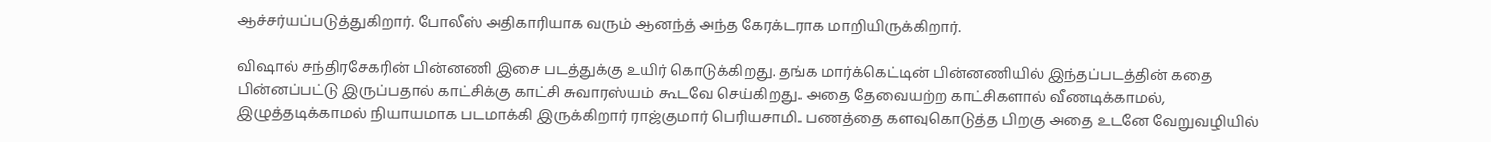ஆச்சர்யப்படுத்துகிறார். போலீஸ் அதிகாரியாக வரும் ஆனந்த் அந்த கேரக்டராக மாறியிருக்கிறார்.

விஷால் சந்திரசேகரின் பின்னணி இசை படத்துக்கு உயிர் கொடுக்கிறது. தங்க மார்க்கெட்டின் பின்னணியில் இந்தப்படத்தின் கதை பின்னப்பட்டு இருப்பதால் காட்சிக்கு காட்சி சுவாரஸ்யம் கூடவே செய்கிறது.. அதை தேவையற்ற காட்சிகளால் வீணடிக்காமல், இழுத்தடிக்காமல் நியாயமாக படமாக்கி இருக்கிறார் ராஜ்குமார் பெரியசாமி.. பணத்தை களவுகொடுத்த பிறகு அதை உடனே வேறுவழியில்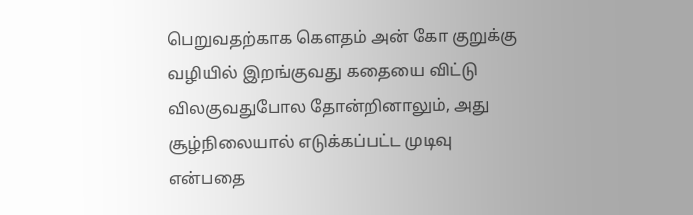பெறுவதற்காக கௌதம் அன் கோ குறுக்கு வழியில் இறங்குவது கதையை விட்டு விலகுவதுபோல தோன்றினாலும், அது சூழ்நிலையால் எடுக்கப்பட்ட முடிவு என்பதை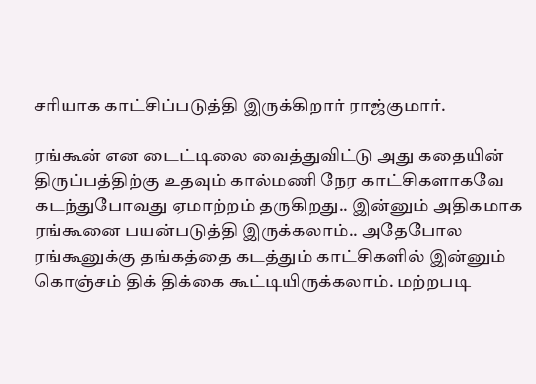சரியாக காட்சிப்படுத்தி இருக்கிறார் ராஜ்குமார்.

ரங்கூன் என டைட்டிலை வைத்துவிட்டு அது கதையின் திருப்பத்திற்கு உதவும் கால்மணி நேர காட்சிகளாகவே கடந்துபோவது ஏமாற்றம் தருகிறது.. இன்னும் அதிகமாக ரங்கூனை பயன்படுத்தி இருக்கலாம்.. அதேபோல ரங்கூனுக்கு தங்கத்தை கடத்தும் காட்சிகளில் இன்னும் கொஞ்சம் திக் திக்கை கூட்டியிருக்கலாம். மற்றபடி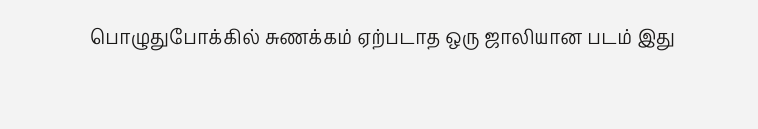பொழுதுபோக்கில் சுணக்கம் ஏற்படாத ஒரு ஜாலியான படம் இது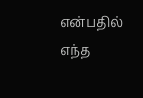என்பதில் எந்த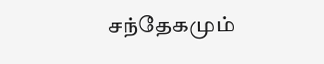சந்தேகமும்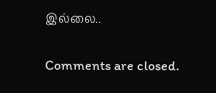இல்லை..

Comments are closed.